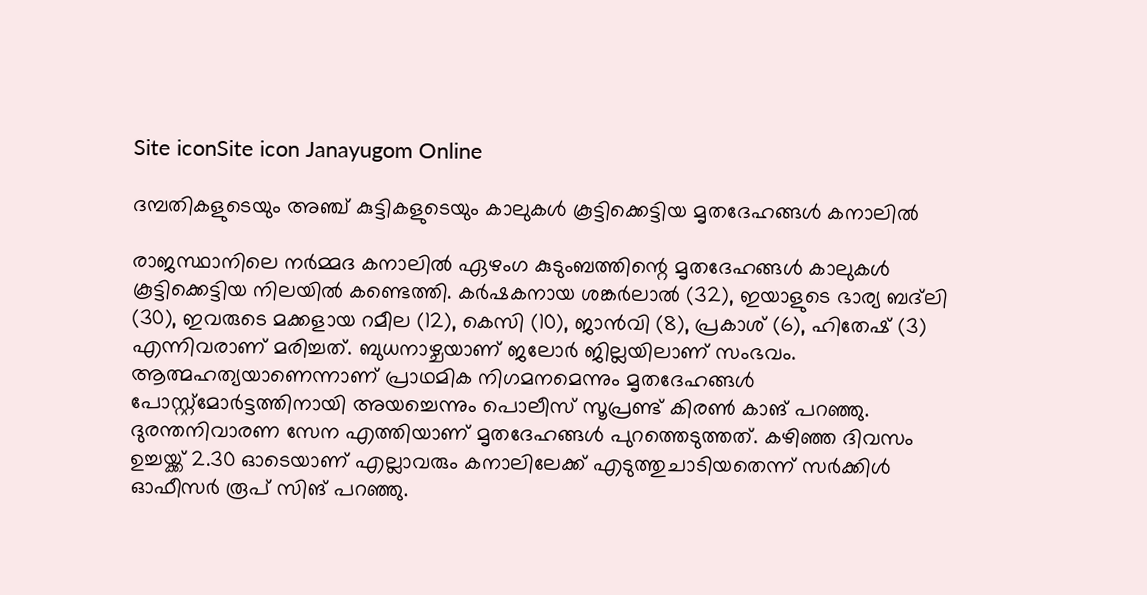Site iconSite icon Janayugom Online

ദമ്പതികളുടെയും അഞ്ച് കുട്ടികളുടെയും കാലുകള്‍ കൂട്ടിക്കെട്ടിയ മൃതദേഹങ്ങള്‍ കനാലില്‍

രാജസ്ഥാനിലെ നര്‍മ്മദ കനാലില്‍ ഏഴംഗ കുടുംബത്തിന്റെ മൃതദേഹങ്ങള്‍ കാലുകള്‍ കൂട്ടിക്കെട്ടിയ നിലയില്‍ കണ്ടെത്തി. കര്‍ഷകനായ ശങ്കർലാൽ (32), ഇയാളുടെ ഭാര്യ ബദ്‌ലി (30), ഇവരുടെ മക്കളായ റമീല (12), കെസി (10), ജാൻവി (8), പ്രകാശ് (6), ഹിതേഷ് (3) എന്നിവരാണ് മരിച്ചത്. ബുധനാഴ്ചയാണ് ജലോർ ജില്ലയിലാണ് സംഭവം. ആത്മഹത്യയാണെന്നാണ് പ്രാഥമിക നിഗമനമെന്നും മൃതദേഹങ്ങൾ പോസ്റ്റ്മോർട്ടത്തിനായി അയച്ചെന്നും പൊലീസ് സൂപ്രണ്ട് കിരൺ കാങ് പറഞ്ഞു. ദുരന്തനിവാരണ സേന എത്തിയാണ് മൃതദേഹങ്ങൾ പുറത്തെടുത്തത്. കഴിഞ്ഞ ദിവസം ഉച്ചയ്ക്ക് 2.30 ഓടെയാണ് എല്ലാവരും കനാലിലേക്ക് എടുത്തുചാടിയതെന്ന് സർക്കിൾ ഓഫീസർ രൂപ് സിങ് പറഞ്ഞു.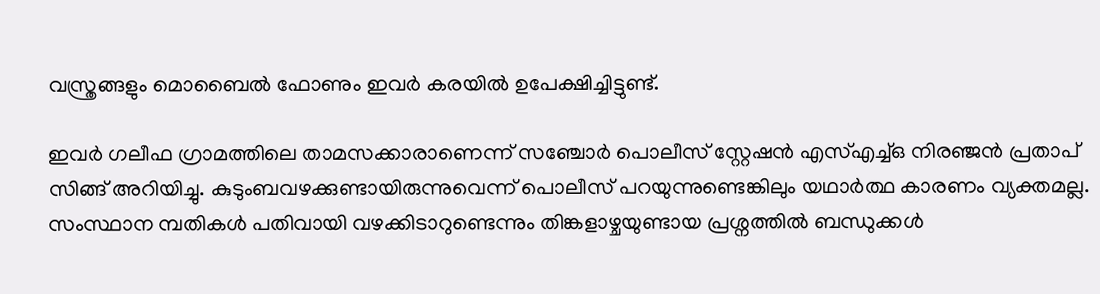വസ്ത്രങ്ങളും മൊബൈൽ ഫോണും ഇവർ കരയിൽ ഉപേക്ഷിച്ചിട്ടുണ്ട്.

ഇവര്‍ ഗലീഫ ഗ്രാമത്തിലെ താമസക്കാരാണെന്ന് സഞ്ചോർ പൊലീസ് സ്റ്റേഷൻ എസ്എച്ച്ഒ നിരഞ്ജൻ പ്രതാപ് സിങ്ങ് അറിയിച്ചു. കുടുംബവഴക്കുണ്ടായിരുന്നുവെന്ന് പൊലീസ് പറയുന്നുണ്ടെങ്കിലും യഥാര്‍ത്ഥ കാരണം വ്യക്തമല്ല. സംസ്ഥാന മ്പതികൾ പതിവായി വഴക്കിടാറുണ്ടെന്നും തിങ്കളാഴ്ചയുണ്ടായ പ്രശ്നത്തിൽ ബന്ധുക്കൾ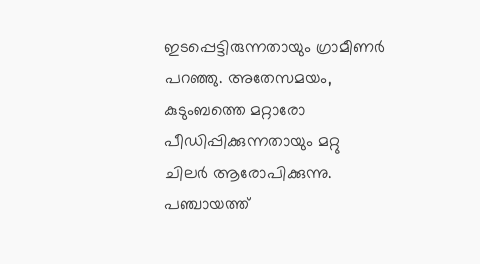ഇടപ്പെട്ടിരുന്നതായും ഗ്രാമീണർ പറഞ്ഞു. അതേസമയം, കുടുംബത്തെ മറ്റാരോ പീഡിപ്പിക്കുന്നതായും മറ്റു ചിലർ ആരോപിക്കുന്നു. പഞ്ചായത്ത്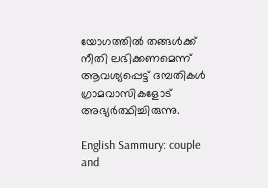യോഗത്തിൽ തങ്ങൾക്ക് നീതി ലഭിക്കണമെന്ന് ആവശ്യപ്പെട്ട് ദമ്പതികൾ ഗ്രാമവാസികളോട് അഭ്യർത്ഥിച്ചിരുന്നു.

English Sammury: couple and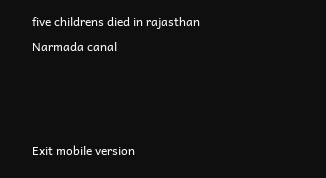five childrens died in rajasthan Narmada canal



Exit mobile version